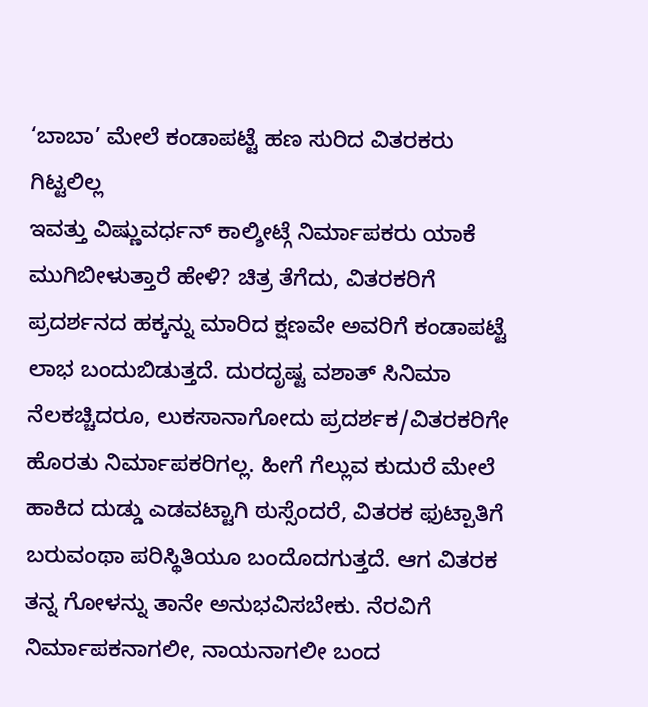‘ಬಾಬಾ’ ಮೇಲೆ ಕಂಡಾಪಟ್ಟೆ ಹಣ ಸುರಿದ ವಿತರಕರು ಗಿಟ್ಟಲಿಲ್ಲ
ಇವತ್ತು ವಿಷ್ಣುವರ್ಧನ್ ಕಾಲ್ಶೀಟ್ಗೆ ನಿರ್ಮಾಪಕರು ಯಾಕೆ ಮುಗಿಬೀಳುತ್ತಾರೆ ಹೇಳಿ? ಚಿತ್ರ ತೆಗೆದು, ವಿತರಕರಿಗೆ ಪ್ರದರ್ಶನದ ಹಕ್ಕನ್ನು ಮಾರಿದ ಕ್ಷಣವೇ ಅವರಿಗೆ ಕಂಡಾಪಟ್ಟೆ ಲಾಭ ಬಂದುಬಿಡುತ್ತದೆ. ದುರದೃಷ್ಟ ವಶಾತ್ ಸಿನಿಮಾ ನೆಲಕಚ್ಚಿದರೂ, ಲುಕಸಾನಾಗೋದು ಪ್ರದರ್ಶಕ/ವಿತರಕರಿಗೇ ಹೊರತು ನಿರ್ಮಾಪಕರಿಗಲ್ಲ. ಹೀಗೆ ಗೆಲ್ಲುವ ಕುದುರೆ ಮೇಲೆ ಹಾಕಿದ ದುಡ್ಡು ಎಡವಟ್ಟಾಗಿ ಠುಸ್ಸೆಂದರೆ, ವಿತರಕ ಫುಟ್ಪಾತಿಗೆ ಬರುವಂಥಾ ಪರಿಸ್ಥಿತಿಯೂ ಬಂದೊದಗುತ್ತದೆ. ಆಗ ವಿತರಕ ತನ್ನ ಗೋಳನ್ನು ತಾನೇ ಅನುಭವಿಸಬೇಕು. ನೆರವಿಗೆ ನಿರ್ಮಾಪಕನಾಗಲೀ, ನಾಯನಾಗಲೀ ಬಂದ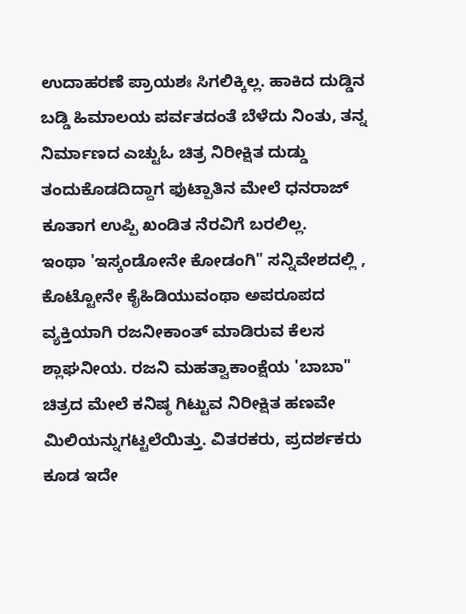ಉದಾಹರಣೆ ಪ್ರಾಯಶಃ ಸಿಗಲಿಕ್ಕಿಲ್ಲ. ಹಾಕಿದ ದುಡ್ಡಿನ ಬಡ್ಡಿ ಹಿಮಾಲಯ ಪರ್ವತದಂತೆ ಬೆಳೆದು ನಿಂತು, ತನ್ನ ನಿರ್ಮಾಣದ ಎಚ್ಟುಓ ಚಿತ್ರ ನಿರೀಕ್ಷಿತ ದುಡ್ಡು ತಂದುಕೊಡದಿದ್ದಾಗ ಫುಟ್ಪಾತಿನ ಮೇಲೆ ಧನರಾಜ್ ಕೂತಾಗ ಉಪ್ಪಿ ಖಂಡಿತ ನೆರವಿಗೆ ಬರಲಿಲ್ಲ.
ಇಂಥಾ 'ಇಸ್ಕಂಡೋನೇ ಕೋಡಂಗಿ" ಸನ್ನಿವೇಶದಲ್ಲಿ , ಕೊಟ್ಟೋನೇ ಕೈಹಿಡಿಯುವಂಥಾ ಅಪರೂಪದ ವ್ಯಕ್ತಿಯಾಗಿ ರಜನೀಕಾಂತ್ ಮಾಡಿರುವ ಕೆಲಸ ಶ್ಲಾಘನೀಯ. ರಜನಿ ಮಹತ್ವಾಕಾಂಕ್ಷೆಯ 'ಬಾಬಾ" ಚಿತ್ರದ ಮೇಲೆ ಕನಿಷ್ಠ ಗಿಟ್ಟುವ ನಿರೀಕ್ಷಿತ ಹಣವೇ ಮಿಲಿಯನ್ನುಗಟ್ಟಲೆಯಿತ್ತು. ವಿತರಕರು, ಪ್ರದರ್ಶಕರು ಕೂಡ ಇದೇ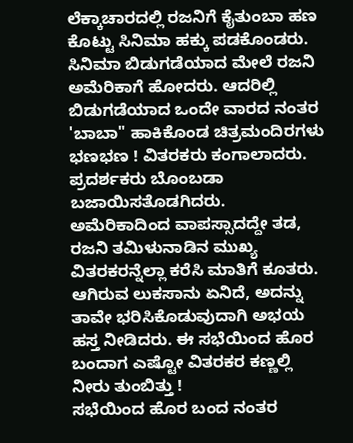ಲೆಕ್ಕಾಚಾರದಲ್ಲಿ ರಜನಿಗೆ ಕೈತುಂಬಾ ಹಣ ಕೊಟ್ಟು ಸಿನಿಮಾ ಹಕ್ಕು ಪಡಕೊಂಡರು. ಸಿನಿಮಾ ಬಿಡುಗಡೆಯಾದ ಮೇಲೆ ರಜನಿ ಅಮೆರಿಕಾಗೆ ಹೋದರು. ಆದರಿಲ್ಲಿ ಬಿಡುಗಡೆಯಾದ ಒಂದೇ ವಾರದ ನಂತರ 'ಬಾಬಾ" ಹಾಕಿಕೊಂಡ ಚಿತ್ರಮಂದಿರಗಳು ಭಣಭಣ ! ವಿತರಕರು ಕಂಗಾಲಾದರು. ಪ್ರದರ್ಶಕರು ಬೊಂಬಡಾ ಬಜಾಯಿಸತೊಡಗಿದರು.
ಅಮೆರಿಕಾದಿಂದ ವಾಪಸ್ಸಾದದ್ದೇ ತಡ, ರಜನಿ ತಮಿಳುನಾಡಿನ ಮುಖ್ಯ ವಿತರಕರನ್ನೆಲ್ಲಾ ಕರೆಸಿ ಮಾತಿಗೆ ಕೂತರು. ಆಗಿರುವ ಲುಕಸಾನು ಏನಿದೆ, ಅದನ್ನು ತಾವೇ ಭರಿಸಿಕೊಡುವುದಾಗಿ ಅಭಯ ಹಸ್ತ ನೀಡಿದರು. ಈ ಸಭೆಯಿಂದ ಹೊರ ಬಂದಾಗ ಎಷ್ಟೋ ವಿತರಕರ ಕಣ್ಣಲ್ಲಿ ನೀರು ತುಂಬಿತ್ತು !
ಸಭೆಯಿಂದ ಹೊರ ಬಂದ ನಂತರ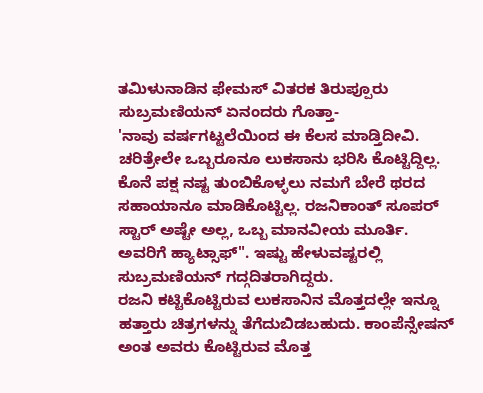ತಮಿಳುನಾಡಿನ ಫೇಮಸ್ ವಿತರಕ ತಿರುಪ್ಪೂರು ಸುಬ್ರಮಣಿಯನ್ ಏನಂದರು ಗೊತ್ತಾ-
'ನಾವು ವರ್ಷಗಟ್ಟಲೆಯಿಂದ ಈ ಕೆಲಸ ಮಾಡ್ತಿದೀವಿ. ಚರಿತ್ರೇಲೇ ಒಬ್ಬರೂನೂ ಲುಕಸಾನು ಭರಿಸಿ ಕೊಟ್ಟಿದ್ದಿಲ್ಲ. ಕೊನೆ ಪಕ್ಷ ನಷ್ಟ ತುಂಬಿಕೊಳ್ಳಲು ನಮಗೆ ಬೇರೆ ಥರದ ಸಹಾಯಾನೂ ಮಾಡಿಕೊಟ್ಟಿಲ್ಲ. ರಜನಿಕಾಂತ್ ಸೂಪರ್ ಸ್ಟಾರ್ ಅಷ್ಟೇ ಅಲ್ಲ, ಒಬ್ಬ ಮಾನವೀಯ ಮೂರ್ತಿ. ಅವರಿಗೆ ಹ್ಯಾಟ್ಸಾಫ್". ಇಷ್ಟು ಹೇಳುವಷ್ಟರಲ್ಲಿ ಸುಬ್ರಮಣಿಯನ್ ಗದ್ಗದಿತರಾಗಿದ್ದರು.
ರಜನಿ ಕಟ್ಟಿಕೊಟ್ಟಿರುವ ಲುಕಸಾನಿನ ಮೊತ್ತದಲ್ಲೇ ಇನ್ನೂ ಹತ್ತಾರು ಚಿತ್ರಗಳನ್ನು ತೆಗೆದುಬಿಡಬಹುದು. ಕಾಂಪೆನ್ಸೇಷನ್ ಅಂತ ಅವರು ಕೊಟ್ಟಿರುವ ಮೊತ್ತ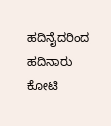ಹದಿನೈದರಿಂದ ಹದಿನಾರು ಕೋಟಿ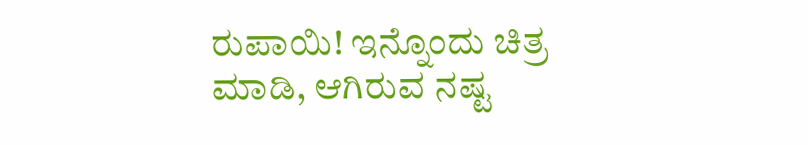ರುಪಾಯಿ! ಇನ್ನೊಂದು ಚಿತ್ರ ಮಾಡಿ, ಆಗಿರುವ ನಷ್ಟ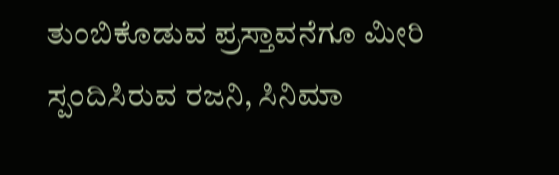ತುಂಬಿಕೊಡುವ ಪ್ರಸ್ತಾವನೆಗೂ ಮೀರಿ ಸ್ಪಂದಿಸಿರುವ ರಜನಿ, ಸಿನಿಮಾ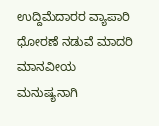ಉದ್ದಿಮೆದಾರರ ವ್ಯಾಪಾರಿ ಧೋರಣೆ ನಡುವೆ ಮಾದರಿ ಮಾನವೀಯ ಮನುಷ್ಯನಾಗಿ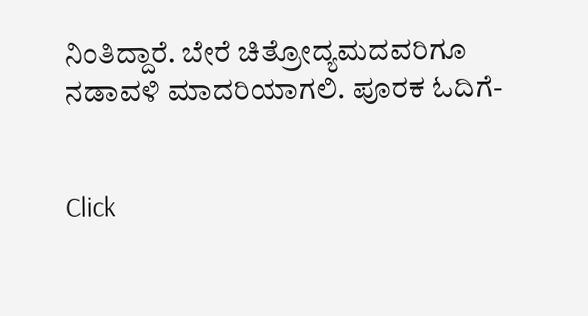ನಿಂತಿದ್ದಾರೆ. ಬೇರೆ ಚಿತ್ರೋದ್ಯಮದವರಿಗೂ ನಡಾವಳಿ ಮಾದರಿಯಾಗಲಿ. ಪೂರಕ ಓದಿಗೆ-


Click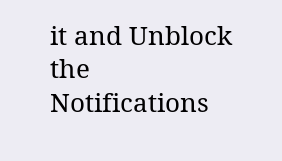it and Unblock the Notifications